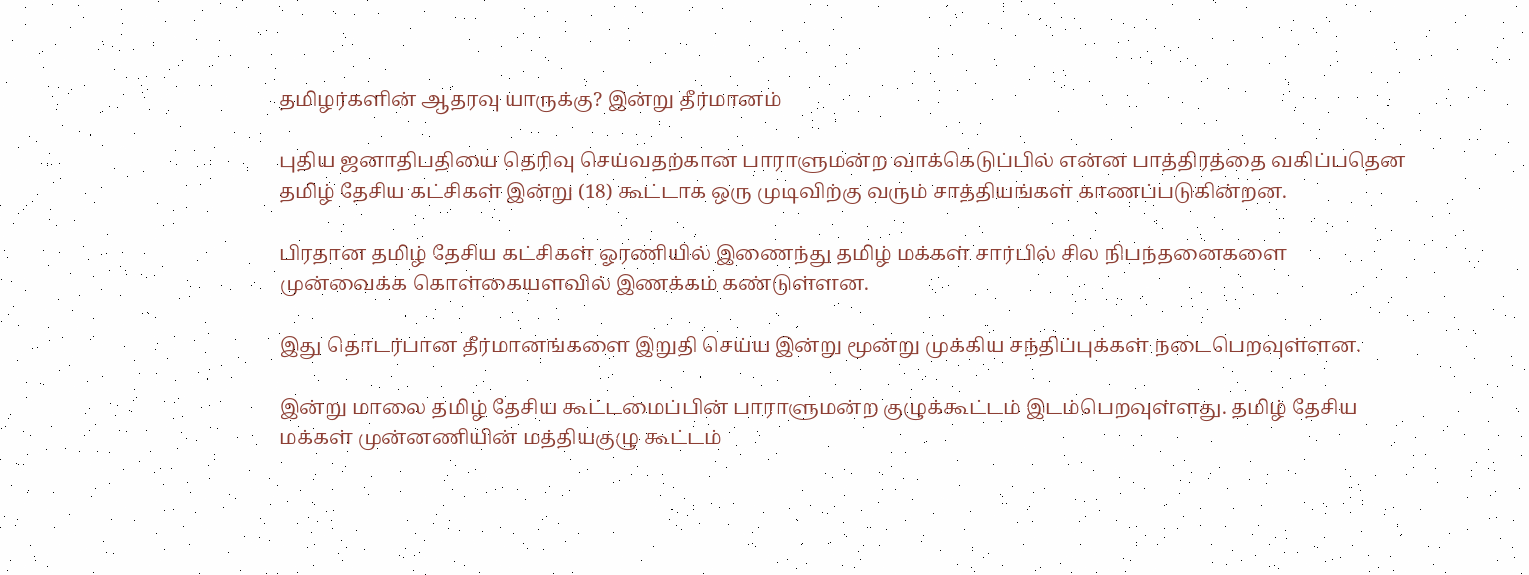தமிழர்களின் ஆதரவு யாருக்கு? இன்று தீர்மானம்

புதிய ஜனாதிபதியை தெரிவு செய்வதற்கான பாராளுமன்ற வாக்கெடுப்பில் என்ன பாத்திரத்தை வகிப்பதென தமிழ் தேசிய கட்சிகள் இன்று (18) கூட்டாக ஒரு முடிவிற்கு வரும் சாத்தியங்கள் காணப்படுகின்றன.

பிரதான தமிழ் தேசிய கட்சிகள் ஓரணியில் இணைந்து தமிழ் மக்கள் சார்பில் சில நிபந்தனைகளை முன்வைக்க கொள்கையளவில் இணக்கம் கண்டுள்ளன.

இது தொடர்பான தீர்மானங்களை இறுதி செய்ய இன்று மூன்று முக்கிய சந்திப்புக்கள் நடைபெறவுள்ளன.

இன்று மாலை தமிழ் தேசிய கூட்டமைப்பின் பாராளுமன்ற குழுக்கூட்டம் இடம்பெறவுள்ளது. தமிழ் தேசிய மக்கள் முன்னணியின் மத்தியகுழு கூட்டம்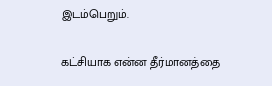இடம்பெறும்.

கட்சியாக என்ன தீர்மானத்தை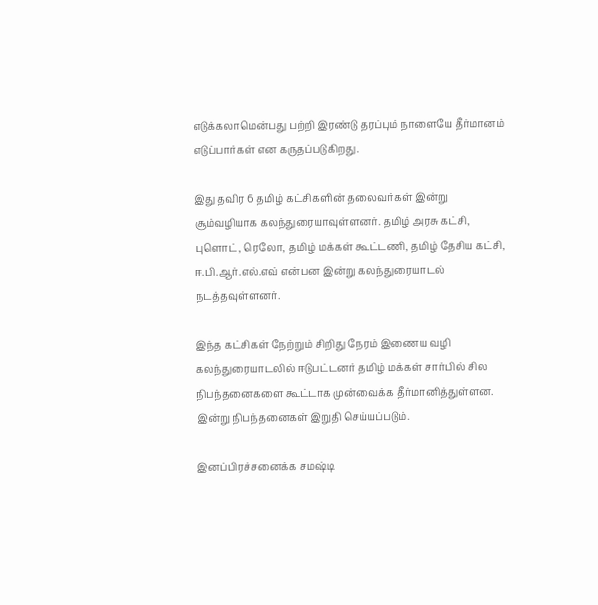எடுக்கலாமென்பது பற்றி இரண்டு தரப்பும் நாளையே தீர்மானம் எடுப்பார்கள் என கருதப்படுகிறது.

இது தவிர 6 தமிழ் கட்சிகளின் தலைவர்கள் இன்று சூம்வழியாக கலந்துரையாவுள்ளனர். தமிழ் அரசு கட்சி, புளொட், ரெலோ, தமிழ் மக்கள் கூட்டணி, தமிழ் தேசிய கட்சி, ஈ.பி.ஆர்.எல்.எவ் என்பன இன்று கலந்துரையாடல் நடத்தவுள்ளனர்.

இந்த கட்சிகள் நேற்றும் சிறிது நேரம் இணைய வழி கலந்துரையாடலில் ஈடுபட்டனர் தமிழ் மக்கள் சார்பில் சில நிபந்தனைகளை கூட்டாக முன்வைக்க தீர்மானித்துள்ளன. இன்று நிபந்தனைகள் இறுதி செய்யப்படும்.

இனப்பிரச்சனைக்க சமஷ்டி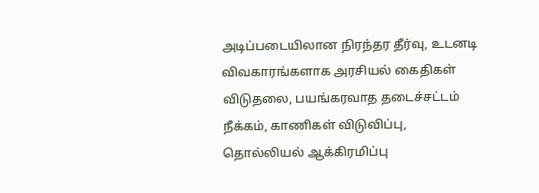அடிப்படையிலான நிரந்தர தீர்வு, உடனடி விவகாரங்களாக அரசியல் கைதிகள் விடுதலை, பயங்கரவாத தடைச்சட்டம் நீக்கம், காணிகள் விடுவிப்பு, தொல்லியல் ஆக்கிரமிப்பு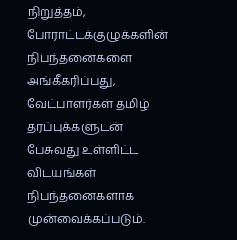நிறுத்தம், போராட்டக்குழுக்களின் நிபந்தனைகளை அங்கீகரிப்பது, வேட்பாளர்கள் தமிழ் தரப்புக்களுடன் பேசுவது உள்ளிட்ட விடயங்கள் நிபந்தனைகளாக முன்வைக்கப்படும்.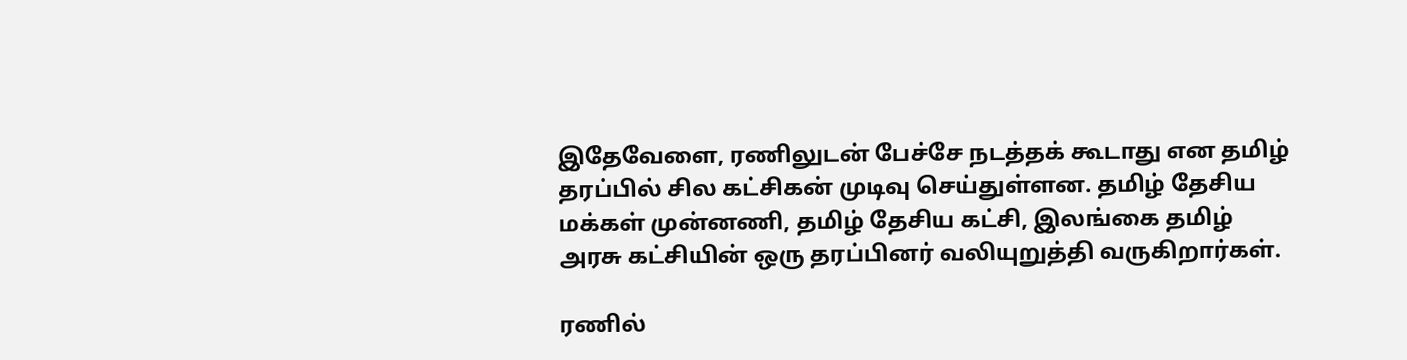இதேவேளை, ரணிலுடன் பேச்சே நடத்தக் கூடாது என தமிழ் தரப்பில் சில கட்சிகன் முடிவு செய்துள்ளன. தமிழ் தேசிய மக்கள் முன்னணி, தமிழ் தேசிய கட்சி, இலங்கை தமிழ் அரசு கட்சியின் ஒரு தரப்பினர் வலியுறுத்தி வருகிறார்கள்.

ரணில்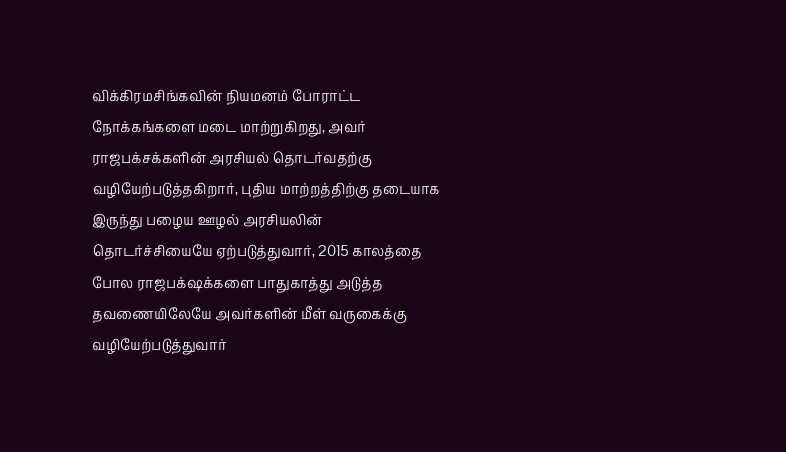விக்கிரமசிங்கவின் நியமனம் போராட்ட நோக்கங்களை மடை மாற்றுகிறது, அவர் ராஜபக்சக்களின் அரசியல் தொடர்வதற்கு வழியேற்படுத்தகிறார், புதிய மாற்றத்திற்கு தடையாக இருந்து பழைய ஊழல் அரசியலின் தொடர்ச்சியையே ஏற்படுத்துவார், 2015 காலத்தை போல ராஜபக்‌ஷக்களை பாதுகாத்து அடுத்த தவணையிலேயே அவர்களின் மீள் வருகைக்கு வழியேற்படுத்துவார்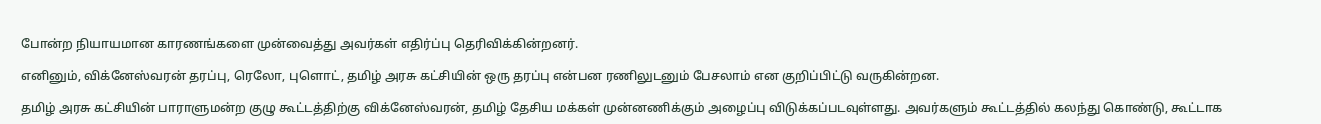போன்ற நியாயமான காரணங்களை முன்வைத்து அவர்கள் எதிர்ப்பு தெரிவிக்கின்றனர்.

எனினும், விக்னேஸ்வரன் தரப்பு, ரெலோ, புளொட், தமிழ் அரசு கட்சியின் ஒரு தரப்பு என்பன ரணிலுடனும் பேசலாம் என குறிப்பிட்டு வருகின்றன.

தமிழ் அரசு கட்சியின் பாராளுமன்ற குழு கூட்டத்திற்கு விக்னேஸ்வரன், தமிழ் தேசிய மக்கள் முன்னணிக்கும் அழைப்பு விடுக்கப்படவுள்ளது. அவர்களும் கூட்டத்தில் கலந்து கொண்டு, கூட்டாக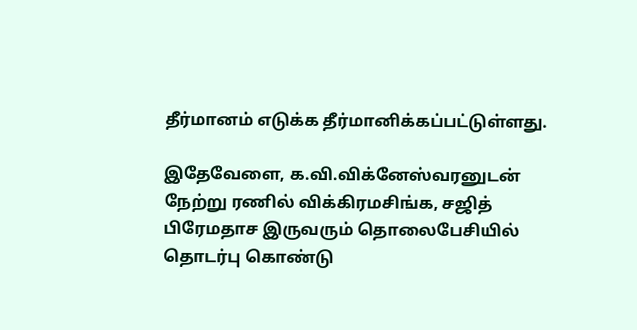தீர்மானம் எடுக்க தீர்மானிக்கப்பட்டுள்ளது.

இதேவேளை, க.வி.விக்னேஸ்வரனுடன் நேற்று ரணில் விக்கிரமசிங்க, சஜித் பிரேமதாச இருவரும் தொலைபேசியில் தொடர்பு கொண்டு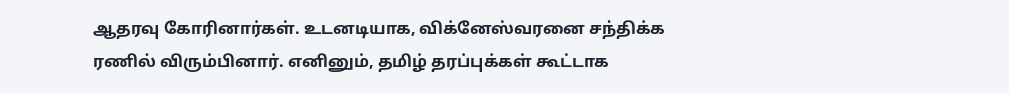ஆதரவு கோரினார்கள். உடனடியாக, விக்னேஸ்வரனை சந்திக்க ரணில் விரும்பினார். எனினும், தமிழ் தரப்புக்கள் கூட்டாக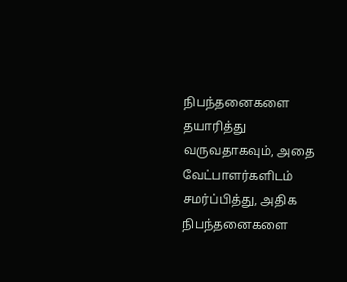நிபந்தனைகளை தயாரித்து வருவதாகவும், அதை வேட்பாளர்களிடம் சமர்ப்பித்து, அதிக நிபந்தனைகளை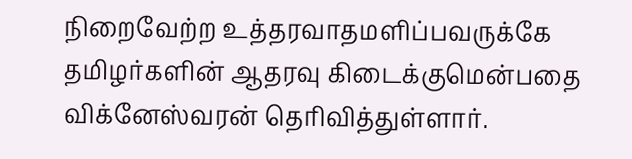நிறைவேற்ற உத்தரவாதமளிப்பவருக்கே தமிழர்களின் ஆதரவு கிடைக்குமென்பதை விக்னேஸ்வரன் தெரிவித்துள்ளார்.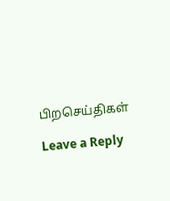பிறசெய்திகள்

Leave a Reply